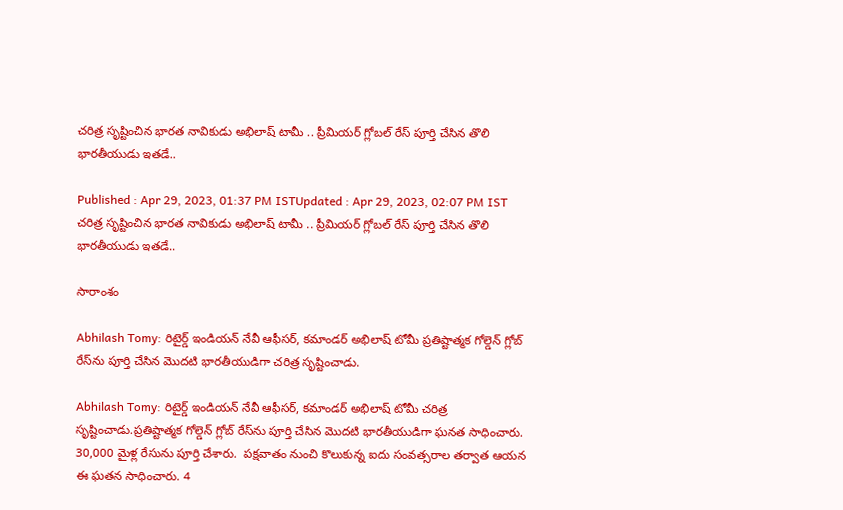చరిత్ర సృష్టించిన భారత నావికుడు అభిలాష్ టామీ .. ప్రీమియర్ గ్లోబల్ రేస్‌ పూర్తి చేసిన తొలి భారతీయుడు ఇతడే..

Published : Apr 29, 2023, 01:37 PM ISTUpdated : Apr 29, 2023, 02:07 PM IST
చరిత్ర సృష్టించిన భారత నావికుడు అభిలాష్ టామీ .. ప్రీమియర్ గ్లోబల్ రేస్‌ పూర్తి చేసిన తొలి భారతీయుడు ఇతడే..

సారాంశం

Abhilash Tomy: రిటైర్డ్ ఇండియన్ నేవీ ఆఫీసర్, కమాండర్ అభిలాష్ టోమీ ప్రతిష్టాత్మక గోల్డెన్ గ్లోబ్ రేస్‌ను పూర్తి చేసిన మొదటి భారతీయుడిగా చరిత్ర సృష్టించాడు.

Abhilash Tomy: రిటైర్డ్ ఇండియన్ నేవీ ఆఫీసర్, కమాండర్ అభిలాష్ టోమీ చరిత్ర సృష్టించాడు.ప్రతిష్టాత్మక గోల్డెన్ గ్లోబ్ రేస్‌ను పూర్తి చేసిన మొదటి భారతీయుడిగా ఘనత సాధించారు.  30,000 మైళ్ల రేసును పూర్తి చేశారు.  పక్షవాతం నుంచి కొలుకున్న ఐదు సంవత్సరాల తర్వాత ఆయన ఈ ఘతన సాధించారు. 4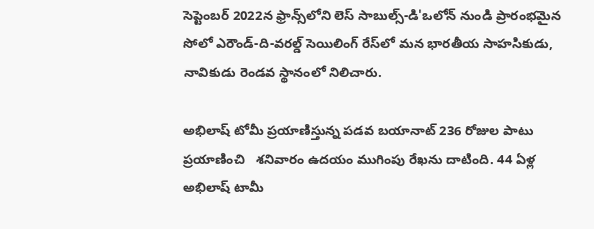సెప్టెంబర్ 2022న ఫ్రాన్స్‌లోని లెస్ సాబుల్స్-డి'ఒలోన్ నుండి ప్రారంభమైన సోలో ఎరౌండ్-ది-వరల్డ్ సెయిలింగ్ రేస్‌లో మన భారతీయ సాహసికుడు, నావికుడు రెండవ స్థానంలో నిలిచారు.

అభిలాష్ టోమీ ప్రయాణిస్తున్న పడవ బయానాట్ 236 రోజుల పాటు ప్రయాణించి   శనివారం ఉదయం ముగింపు రేఖను దాటింది. 44 ఏళ్ల అభిలాష్ టామీ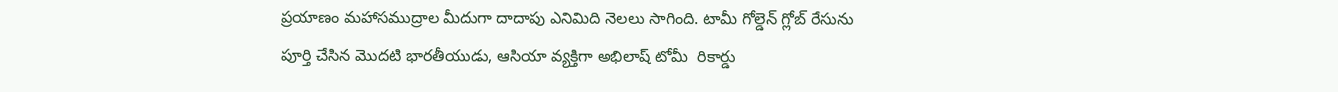ప్రయాణం మహాసముద్రాల మీదుగా దాదాపు ఎనిమిది నెలలు సాగింది. టామీ గోల్డెన్ గ్లోబ్ రేసును పూర్తి చేసిన మొదటి భారతీయుడు, ఆసియా వ్యక్తిగా అభిలాష్ టోమీ  రికార్డు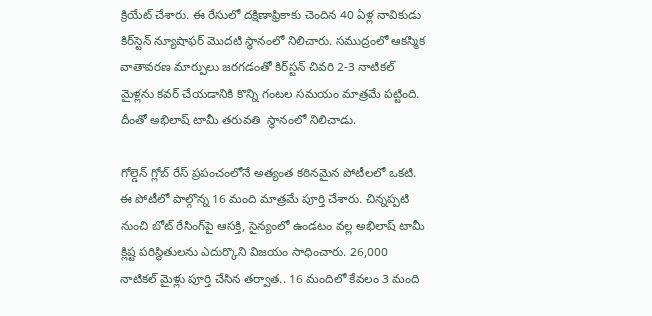క్రియేట్ చేశారు. ఈ రేసులో దక్షిణాఫ్రికాకు చెందిన 40 ఏళ్ల నావికుడు కిర్‌స్టెన్ న్యూషాఫర్‌ మొదటి స్థానంలో నిలిచారు. సముద్రంలో ఆకస్మిక వాతావరణ మార్పులు జరగడంతో కిర్‌స్టన్ చివరి 2-3 నాటికల్ మైళ్లను కవర్ చేయడానికి కొన్ని గంటల సమయం మాత్రమే పట్టింది. దీంతో అభిలాష్ టామీ తరువతి  స్థానంలో నిలిచాడు.

గోల్డెన్ గ్లోబ్ రేస్ ప్రపంచంలోనే అత్యంత కఠినమైన పోటీలలో ఒకటి. ఈ పోటీలో పాల్గొన్న 16 మంది మాత్రమే పూర్తి చేశారు. చిన్నప్పటి నుంచి బోట్‌ రేసింగ్‌పై ఆసక్తి, సైన్యంలో ఉండటం వల్ల అభిలాష్ టామీ క్లిష్ట పరిస్థితులను ఎదుర్కొని విజయం సాధించారు. 26,000 నాటికల్ మైళ్లు పూర్తి చేసిన తర్వాత.. 16 మందిలో కేవలం 3 మంది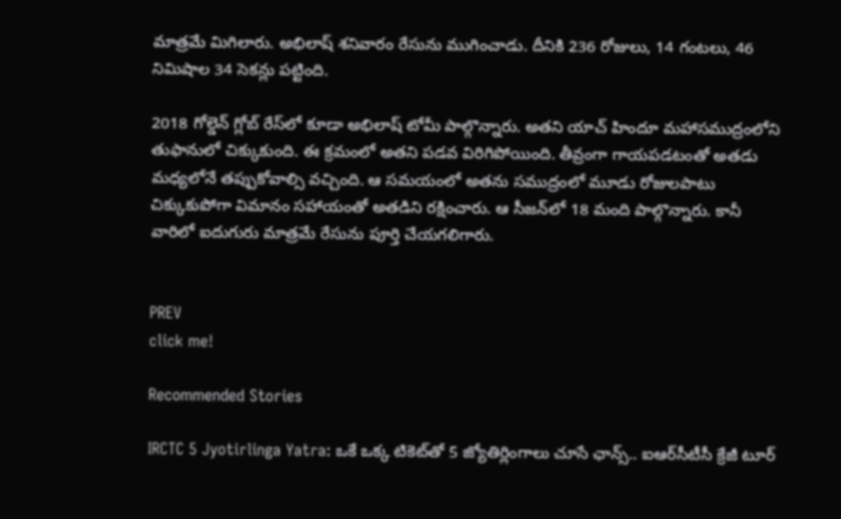మాత్రమే మిగిలారు. అభిలాష్ శనివారం రేసును ముగించాడు. దీనికి 236 రోజులు, 14 గంటలు, 46 నిమిషాల 34 సెకన్లు పట్టింది.

2018 గోల్డెన్ గ్లోబ్ రేస్‌లో కూడా అభిలాష్ టోమీ పాల్గొన్నారు. అతని యాచ్ హిందూ మహాసముద్రంలోని తుఫానులో చిక్కుకుంది. ఈ క్రమంలో అతని పడవ విరిగిపోయింది. తీవ్రంగా గాయపడటంతో అతడు మధ్యలోనే తప్పుకోవాల్సి వచ్చింది. ఆ సమయంలో అతను సముద్రంలో మూడు రోజులపాటు చిక్కుకుపోగా విమానం సహాయంతో అతడిని రక్షించారు. ఆ సీజన్‌లో 18 మంది పాల్గొన్నారు. కానీ వారిలో ఐదుగురు మాత్రమే రేసును పూర్తి చేయగలిగారు.


PREV
click me!

Recommended Stories

IRCTC 5 Jyotirlinga Yatra: ఒకే ఒక్క టికెట్‌తో 5 జ్యోతిర్లింగాలు చూసే ఛాన్స్.. ఐఆర్‌సీటీసీ క్రేజీ టూర్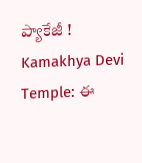ప్యాకేజీ !
Kamakhya Devi Temple: ఈ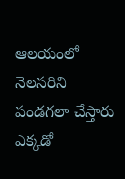ఆలయంలో నెలసరిని పండగలా చేస్తారు ఎక్కడో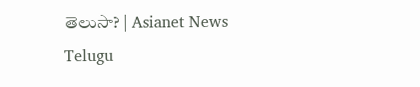తెలుసా? | Asianet News Telugu